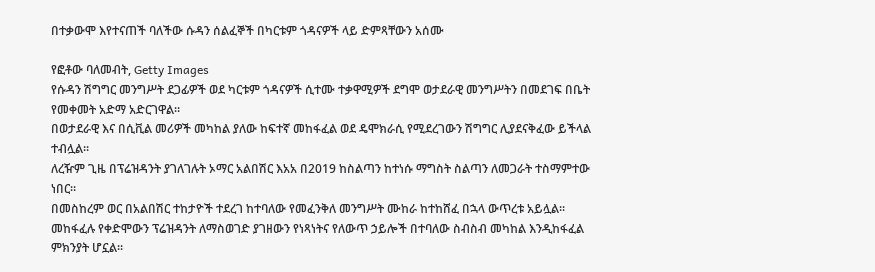በተቃውሞ እየተናጠች ባለችው ሱዳን ሰልፈኞች በካርቱም ጎዳናዎች ላይ ድምጻቸውን አሰሙ

የፎቶው ባለመብት, Getty Images
የሱዳን ሽግግር መንግሥት ደጋፊዎች ወደ ካርቱም ጎዳናዎች ሲተሙ ተቃዋሚዎች ደግሞ ወታደራዊ መንግሥትን በመደገፍ በቤት የመቀመት አድማ አድርገዋል።
በወታደራዊ እና በሲቪል መሪዎች መካከል ያለው ከፍተኛ መከፋፈል ወደ ዴሞክራሲ የሚደረገውን ሽግግር ሊያደናቅፈው ይችላል ተብሏል።
ለረዥም ጊዜ በፕሬዝዳንት ያገለገሉት ኦማር አልበሽር እአአ በ2019 ከስልጣን ከተነሱ ማግስት ስልጣን ለመጋራት ተስማምተው ነበር።
በመስከረም ወር በአልበሽር ተከታዮች ተደረገ ከተባለው የመፈንቅለ መንግሥት ሙከራ ከተከሸፈ በኋላ ውጥረቱ አይሏል።
መከፋፈሉ የቀድሞውን ፕሬዝዳንት ለማስወገድ ያገዘውን የነጻነትና የለውጥ ኃይሎች በተባለው ስብስብ መካከል እንዲከፋፈል ምክንያት ሆኗል።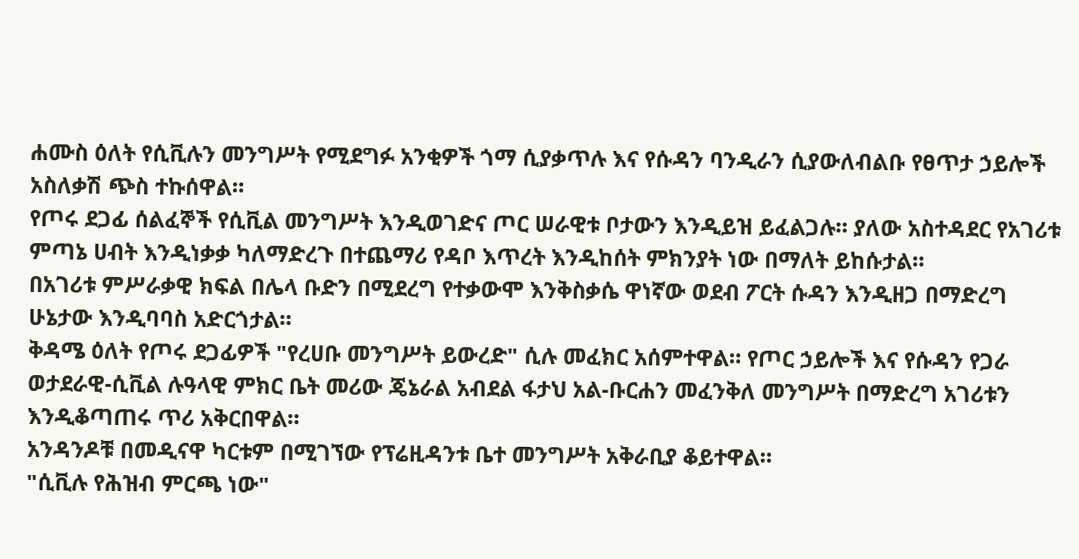ሐሙስ ዕለት የሲቪሉን መንግሥት የሚደግፉ አንቂዎች ጎማ ሲያቃጥሉ እና የሱዳን ባንዲራን ሲያውለብልቡ የፀጥታ ኃይሎች አስለቃሽ ጭስ ተኩሰዋል።
የጦሩ ደጋፊ ሰልፈኞች የሲቪል መንግሥት እንዲወገድና ጦር ሠራዊቱ ቦታውን እንዲይዝ ይፈልጋሉ። ያለው አስተዳደር የአገሪቱ ምጣኔ ሀብት እንዲነቃቃ ካለማድረጉ በተጨማሪ የዳቦ እጥረት እንዲከሰት ምክንያት ነው በማለት ይከሱታል።
በአገሪቱ ምሥራቃዊ ክፍል በሌላ ቡድን በሚደረግ የተቃውሞ እንቅስቃሴ ዋነኛው ወደብ ፖርት ሱዳን እንዲዘጋ በማድረግ ሁኔታው እንዲባባስ አድርጎታል።
ቅዳሜ ዕለት የጦሩ ደጋፊዎች "የረሀቡ መንግሥት ይውረድ" ሲሉ መፈክር አሰምተዋል። የጦር ኃይሎች እና የሱዳን የጋራ ወታደራዊ-ሲቪል ሉዓላዊ ምክር ቤት መሪው ጄኔራል አብደል ፋታህ አል-ቡርሐን መፈንቅለ መንግሥት በማድረግ አገሪቱን እንዲቆጣጠሩ ጥሪ አቅርበዋል።
አንዳንዶቹ በመዲናዋ ካርቱም በሚገኘው የፕሬዚዳንቱ ቤተ መንግሥት አቅራቢያ ቆይተዋል።
"ሲቪሉ የሕዝብ ምርጫ ነው"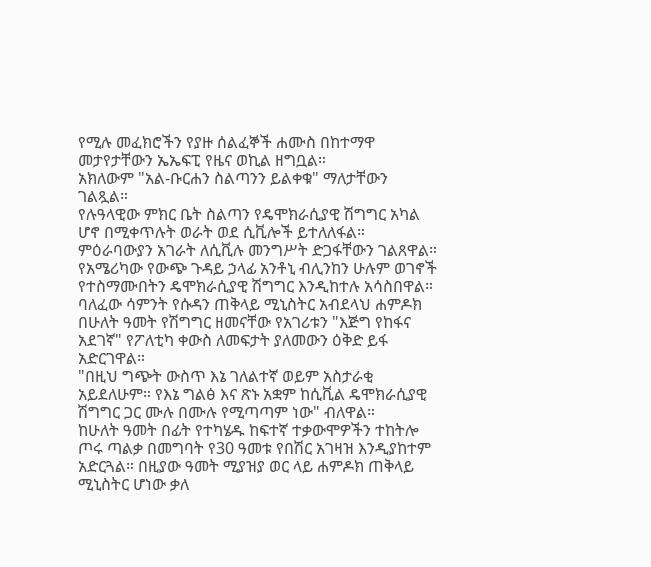የሚሉ መፈክሮችን የያዙ ሰልፈኞች ሐሙስ በከተማዋ መታየታቸውን ኤኤፍፒ የዜና ወኪል ዘግቧል።
አክለውም "አል-ቡርሐን ስልጣንን ይልቀቁ" ማለታቸውን ገልጿል።
የሉዓላዊው ምክር ቤት ስልጣን የዴሞክራሲያዊ ሽግግር አካል ሆኖ በሚቀጥሉት ወራት ወደ ሲቪሎች ይተለለፋል።
ምዕራባውያን አገራት ለሲቪሉ መንግሥት ድጋፋቸውን ገልጸዋል። የአሜሪካው የውጭ ጉዳይ ኃላፊ አንቶኒ ብሊንከን ሁሉም ወገኖች የተስማሙበትን ዴሞክራሲያዊ ሽግግር እንዲከተሉ አሳስበዋል።
ባለፈው ሳምንት የሱዳን ጠቅላይ ሚኒስትር አብደላህ ሐምዶክ በሁለት ዓመት የሽግግር ዘመናቸው የአገሪቱን "እጅግ የከፋና አደገኛ" የፖለቲካ ቀውስ ለመፍታት ያለመውን ዕቅድ ይፋ አድርገዋል።
"በዚህ ግጭት ውስጥ እኔ ገለልተኛ ወይም አስታራቂ አይደለሁም። የእኔ ግልፅ እና ጽኑ አቋም ከሲቪል ዴሞክራሲያዊ ሽግግር ጋር ሙሉ በሙሉ የሚጣጣም ነው" ብለዋል።
ከሁለት ዓመት በፊት የተካሄዱ ከፍተኛ ተቃውሞዎችን ተከትሎ ጦሩ ጣልቃ በመግባት የ30 ዓመቱ የበሽር አገዛዝ እንዲያከተም አድርጓል። በዚያው ዓመት ሚያዝያ ወር ላይ ሐምዶክ ጠቅላይ ሚኒስትር ሆነው ቃለ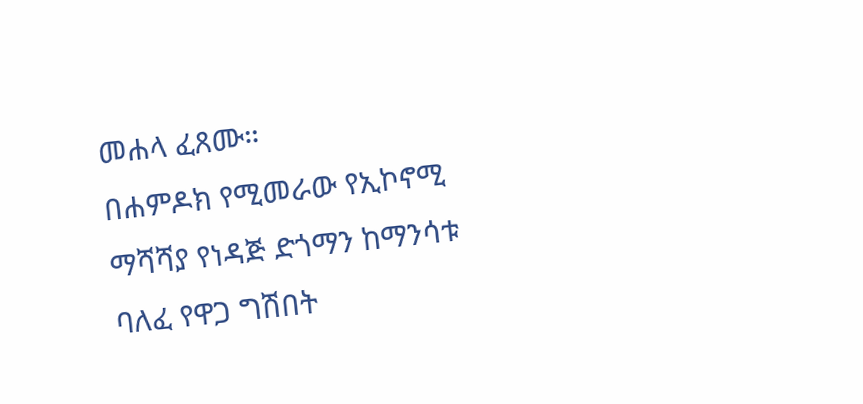መሐላ ፈጸሙ።
በሐምዶክ የሚመራው የኢኮኖሚ ማሻሻያ የነዳጅ ድጎማን ከማንሳቱ ባለፈ የዋጋ ግሽበት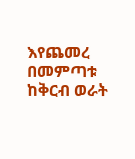እየጨመረ በመምጣቱ ከቅርብ ወራት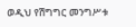ወዲህ የሽግግር መንግሥቱ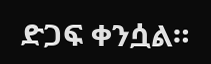ድጋፍ ቀንሷል።